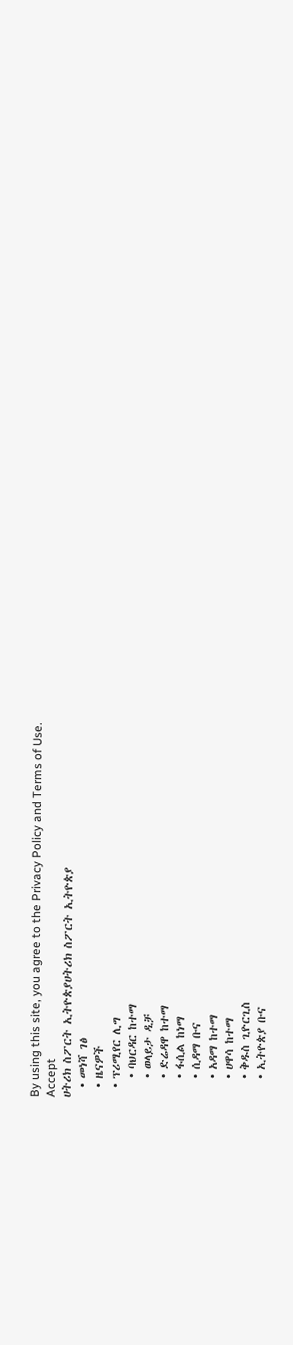By using this site, you agree to the Privacy Policy and Terms of Use.
Accept
ሀትሪክ ስፖርት ኢትዮጵያሀትሪክ ስፖርት ኢትዮጵያ
  • መነሻ ገፅ
  • ዜናዎች
  • ፕሪሚየር ሊግ
    • ባህርዳር ከተማ
    • ወላይታ ዲቻ
    • ድሬዳዋ ከተማ
    • ፋሲል ከነማ
    • ሲዳማ ቡና
    • አዳማ ከተማ
    • ሀዋሳ ከተማ
    • ቅዱስ ጊዮርጊስ
    • ኢትዮጵያ ቡና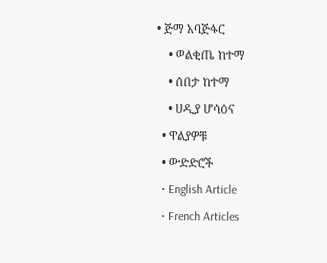• ጅማ አባጅፋር
    • ወልቂጤ ከተማ
    • ሰበታ ከተማ
    • ሀዲያ ሆሳዕና
  • ዋልያዎቹ
  • ውድድሮች
  • English Article
  • French Articles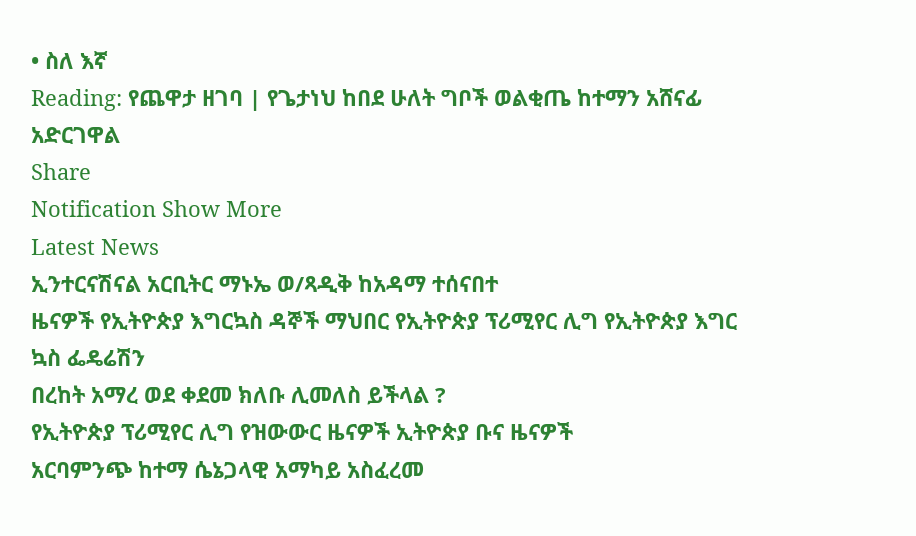• ስለ እኛ
Reading: የጨዋታ ዘገባ | የጌታነህ ከበደ ሁለት ግቦች ወልቂጤ ከተማን አሸናፊ አድርገዋል
Share
Notification Show More
Latest News
ኢንተርናሽናል አርቢትር ማኑኤ ወ/ጻዲቅ ከአዳማ ተሰናበተ
ዜናዎች የኢትዮጵያ እግርኳስ ዳኞች ማህበር የኢትዮጵያ ፕሪሚየር ሊግ የኢትዮጵያ እግር ኳስ ፌዴሬሽን
በረከት አማረ ወደ ቀደመ ክለቡ ሊመለስ ይችላል ?
የኢትዮጵያ ፕሪሚየር ሊግ የዝውውር ዜናዎች ኢትዮጵያ ቡና ዜናዎች
አርባምንጭ ከተማ ሴኔጋላዊ አማካይ አስፈረመ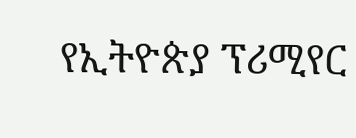የኢትዮጵያ ፕሪሚየር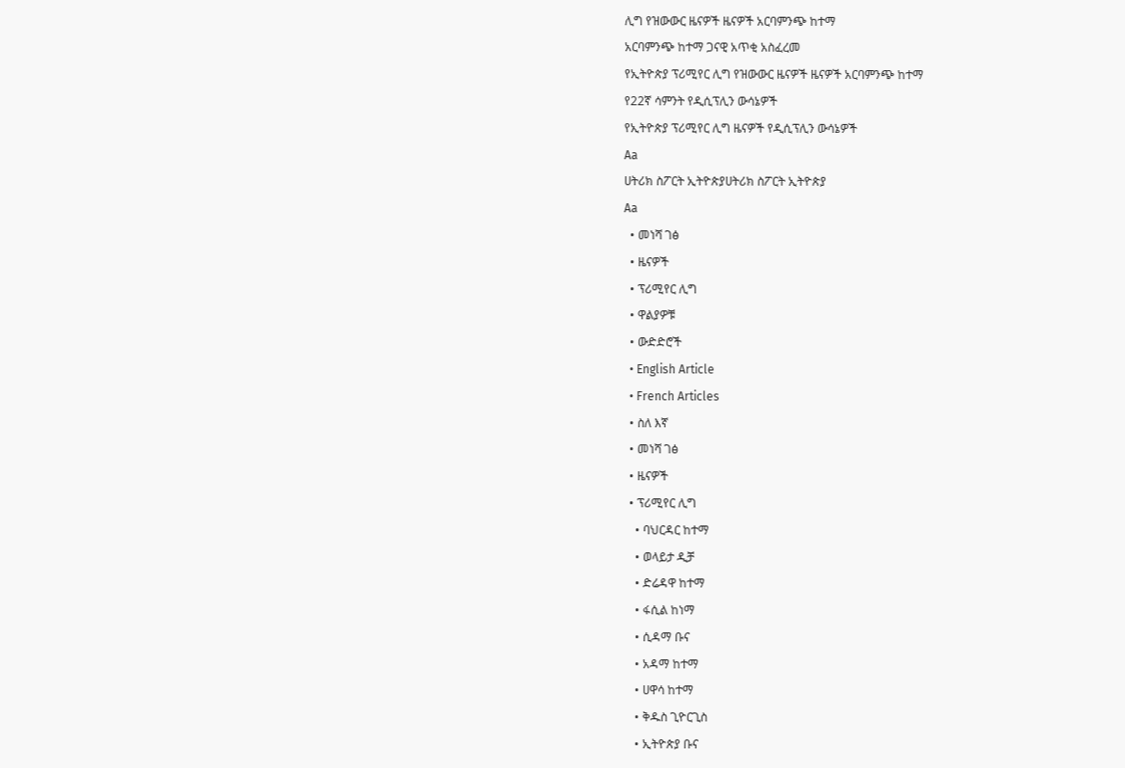ሊግ የዝውውር ዜናዎች ዜናዎች አርባምንጭ ከተማ
አርባምንጭ ከተማ ጋናዊ አጥቂ አስፈረመ
የኢትዮጵያ ፕሪሚየር ሊግ የዝውውር ዜናዎች ዜናዎች አርባምንጭ ከተማ
የ22ኛ ሳምንት የዲሲፕሊን ውሳኔዎች
የኢትዮጵያ ፕሪሚየር ሊግ ዜናዎች የዲሲፕሊን ውሳኔዎች
Aa
ሀትሪክ ስፖርት ኢትዮጵያሀትሪክ ስፖርት ኢትዮጵያ
Aa
  • መነሻ ገፅ
  • ዜናዎች
  • ፕሪሚየር ሊግ
  • ዋልያዎቹ
  • ውድድሮች
  • English Article
  • French Articles
  • ስለ እኛ
  • መነሻ ገፅ
  • ዜናዎች
  • ፕሪሚየር ሊግ
    • ባህርዳር ከተማ
    • ወላይታ ዲቻ
    • ድሬዳዋ ከተማ
    • ፋሲል ከነማ
    • ሲዳማ ቡና
    • አዳማ ከተማ
    • ሀዋሳ ከተማ
    • ቅዱስ ጊዮርጊስ
    • ኢትዮጵያ ቡና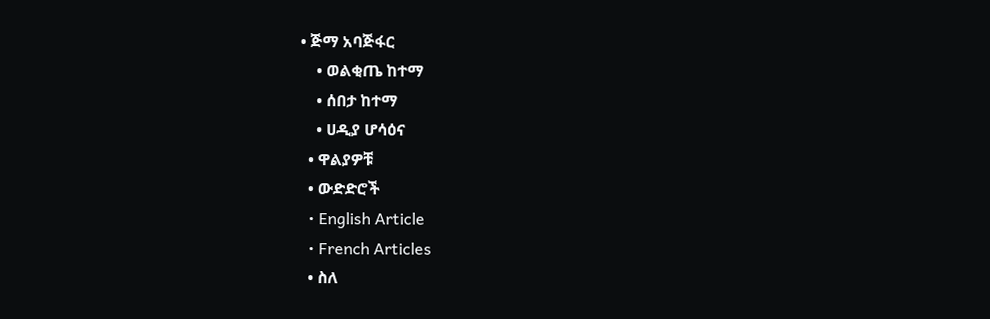• ጅማ አባጅፋር
    • ወልቂጤ ከተማ
    • ሰበታ ከተማ
    • ሀዲያ ሆሳዕና
  • ዋልያዎቹ
  • ውድድሮች
  • English Article
  • French Articles
  • ስለ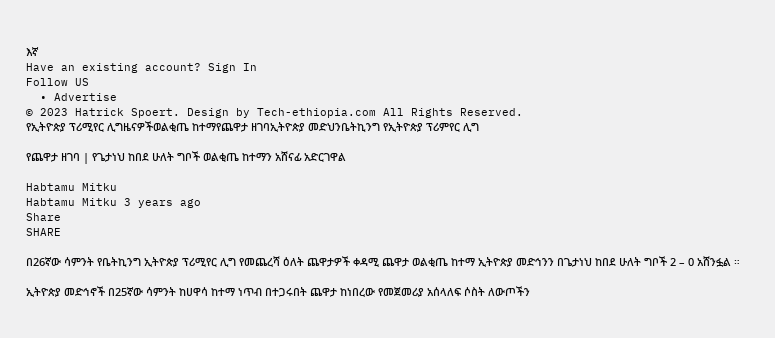እኛ
Have an existing account? Sign In
Follow US
  • Advertise
© 2023 Hatrick Spoert. Design by Tech-ethiopia.com All Rights Reserved.
የኢትዮጵያ ፕሪሚየር ሊግዜናዎችወልቂጤ ከተማየጨዋታ ዘገባኢትዮጵያ መድህንቤትኪንግ የኢትዮጵያ ፕሪምየር ሊግ

የጨዋታ ዘገባ | የጌታነህ ከበደ ሁለት ግቦች ወልቂጤ ከተማን አሸናፊ አድርገዋል

Habtamu Mitku
Habtamu Mitku 3 years ago
Share
SHARE

በ26ኛው ሳምንት የቤትኪንግ ኢትዮጵያ ፕሪሚየር ሊግ የመጨረሻ ዕለት ጨዋታዎች ቀዳሚ ጨዋታ ወልቂጤ ከተማ ኢትዮጵያ መድኅንን በጌታነህ ከበደ ሁለት ግቦች 2 – 0 አሸንፏል ።

ኢትዮጵያ መድኅኖች በ25ኛው ሳምንት ከሀዋሳ ከተማ ነጥብ በተጋሩበት ጨዋታ ከነበረው የመጀመሪያ አሰላለፍ ሶስት ለውጦችን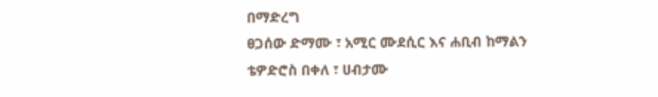በማድረግ
ፀጋሰው ድማሙ ፣ አሚር ሙደሲር እና ሐቢብ ከማልን ቴዎድሮስ በቀለ ፣ ሀብታሙ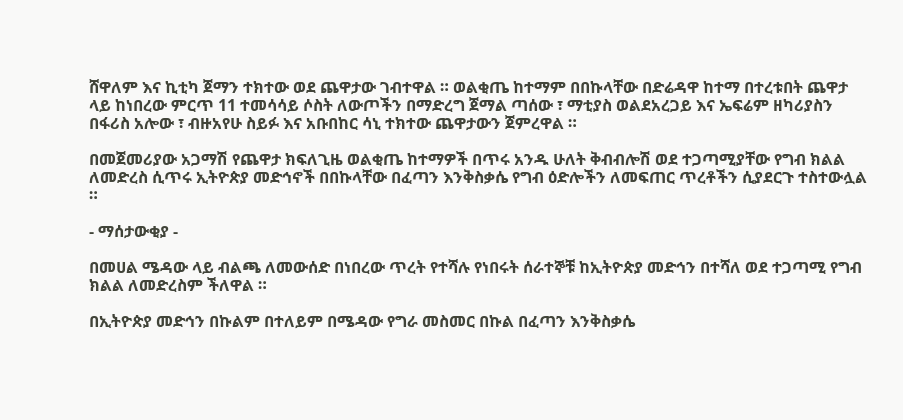ሸዋለም እና ኪቲካ ጀማን ተክተው ወደ ጨዋታው ገብተዋል ። ወልቂጤ ከተማም በበኩላቸው በድሬዳዋ ከተማ በተረቱበት ጨዋታ ላይ ከነበረው ምርጥ 11 ተመሳሳይ ሶስት ለውጦችን በማድረግ ጀማል ጣሰው ፣ ማቲያስ ወልደአረጋይ እና ኤፍሬም ዘካሪያስን በፋሪስ አሎው ፣ ብዙአየሁ ስይፉ እና አቡበከር ሳኒ ተክተው ጨዋታውን ጀምረዋል ።

በመጀመሪያው አጋማሽ የጨዋታ ክፍለጊዜ ወልቂጤ ከተማዎች በጥሩ አንዱ ሁለት ቅብብሎሽ ወደ ተጋጣሚያቸው የግብ ክልል ለመድረስ ሲጥሩ ኢትዮጵያ መድኅኖች በበኩላቸው በፈጣን እንቅስቃሴ የግብ ዕድሎችን ለመፍጠር ጥረቶችን ሲያደርጉ ተስተውሏል ።

- ማሰታውቂያ -

በመሀል ሜዳው ላይ ብልጫ ለመውሰድ በነበረው ጥረት የተሻሉ የነበሩት ሰራተኞቹ ከኢትዮጵያ መድኅን በተሻለ ወደ ተጋጣሚ የግብ ክልል ለመድረስም ችለዋል ።

በኢትዮጵያ መድኅን በኩልም በተለይም በሜዳው የግራ መስመር በኩል በፈጣን እንቅስቃሴ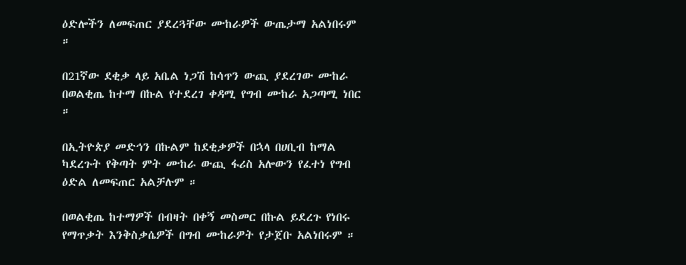ዕድሎችን ለመፍጠር ያደረጓቸው ሙከራዎች ውጤታማ አልነበሩም ።

በ21ኛው ደቂቃ ላይ አቤል ነጋሽ ከሳጥን ውጪ ያደረገው ሙከራ በወልቂጤ ከተማ በኩል የተደረገ ቀዳሚ የግብ ሙከራ አጋጣሚ ነበር ።

በኢትዮጵያ መድኅን በኩልም ከደቂቃዎች በኋላ በሀቢብ ከማል ካደረጉት የቅጣት ምት ሙከራ ውጪ ፋሪስ አሎውን የፈተነ የግብ ዕድል ለመፍጠር አልቻሉም ።

በወልቂጤ ከተማዎች በብዛት በቀኝ መስመር በኩል ይደረጉ የነበሩ የማጥቃት እንቅስቃሴዎች በግብ ሙከራዎት የታጀቡ አልነበሩም ።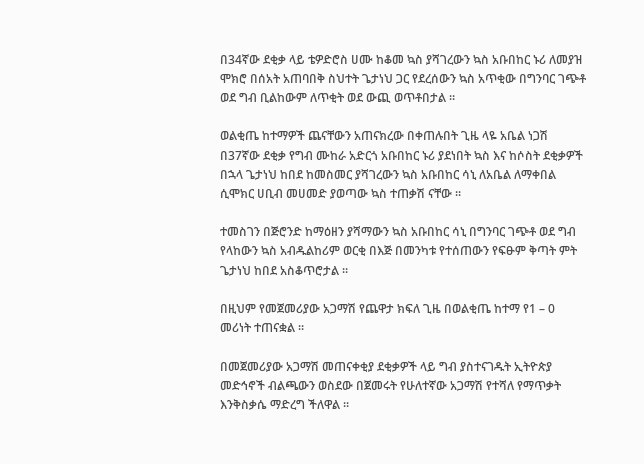በ34ኛው ደቂቃ ላይ ቴዎድሮስ ሀሙ ከቆመ ኳስ ያሻገረውን ኳስ አቡበከር ኑሪ ለመያዝ ሞክሮ በሰአት አጠባበቅ ስህተት ጌታነህ ጋር የደረሰውን ኳስ አጥቂው በግንባር ገጭቶ ወደ ግብ ቢልከውም ለጥቂት ወደ ውጪ ወጥቶበታል ።

ወልቂጤ ከተማዎች ጨናቸውን አጠናክረው በቀጠሉበት ጊዜ ላዬ አቤል ነጋሽ በ37ኛው ደቂቃ የግብ ሙከራ አድርጎ አቡበከር ኑሪ ያደነበት ኳስ እና ከሶስት ደቂቃዎች በኋላ ጌታነህ ከበደ ከመስመር ያሻገረውን ኳስ አቡበከር ሳኒ ለአቤል ለማቀበል ሲሞክር ሀቢብ መሀመድ ያወጣው ኳስ ተጠቃሽ ናቸው ።

ተመስገን በጅሮንድ ከማዕዘን ያሻማውን ኳስ አቡበከር ሳኒ በግንባር ገጭቶ ወደ ግብ የላከውን ኳስ አብዱልከሪም ወርቂ በእጅ በመንካቱ የተሰጠውን የፍፁም ቅጣት ምት ጌታነህ ከበደ አስቆጥሮታል ።

በዚህም የመጀመሪያው አጋማሽ የጨዋታ ክፍለ ጊዜ በወልቂጤ ከተማ የ1 – 0 መሪነት ተጠናቋል ።

በመጀመሪያው አጋማሽ መጠናቀቂያ ደቂቃዎች ላይ ግብ ያስተናገዱት ኢትዮጵያ መድኅኖች ብልጫውን ወስደው በጀመሩት የሁለተኛው አጋማሽ የተሻለ የማጥቃት እንቅስቃሴ ማድረግ ችለዋል ።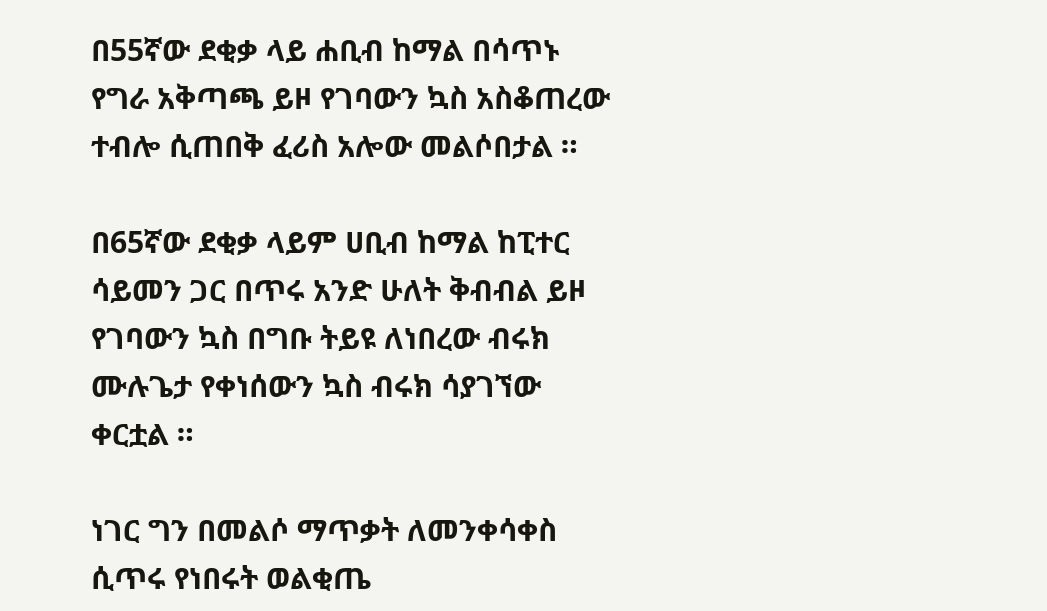በ55ኛው ደቂቃ ላይ ሐቢብ ከማል በሳጥኑ የግራ አቅጣጫ ይዞ የገባውን ኳስ አስቆጠረው ተብሎ ሲጠበቅ ፈሪስ አሎው መልሶበታል ።

በ65ኛው ደቂቃ ላይም ሀቢብ ከማል ከፒተር ሳይመን ጋር በጥሩ አንድ ሁለት ቅብብል ይዞ የገባውን ኳስ በግቡ ትይዩ ለነበረው ብሩክ ሙሉጌታ የቀነሰውን ኳስ ብሩክ ሳያገኘው ቀርቷል ።

ነገር ግን በመልሶ ማጥቃት ለመንቀሳቀስ ሲጥሩ የነበሩት ወልቂጤ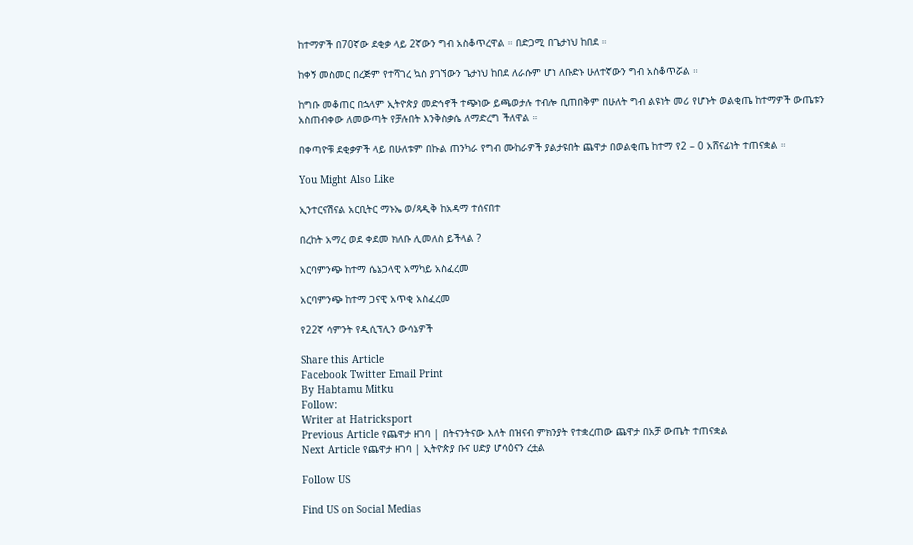ከተማዎች በ70ኛው ደቂቃ ላይ 2ኛውን ግብ አስቆጥረዋል ። በድጋሚ በጌታነህ ከበደ ።

ከቀኝ መስመር በረጅም የተሻገረ ኳስ ያገኘውን ጌታነህ ከበደ ለራሱም ሆነ ለቡድኑ ሁለተኛውን ግብ አስቆጥሯል ።

ከግቡ መቆጠር በኋላም ኢትዮጵያ መድኅኖች ተጭነው ይጫወታሉ ተብሎ ቢጠበቅም በሁለት ግብ ልዩነት መሪ የሆኑት ወልቂጤ ከተማዎች ውጤቱን አስጠብቀው ለመውጣት የቻሉበት እንቅስቃሴ ለማድረግ ችለዋል ።

በቀጣዮቹ ደቂቃዎች ላይ በሁለቱም በኩል ጠንካራ የግብ ሙከራዎች ያልታዩበት ጨዋታ በወልቂጤ ከተማ የ2 – 0 አሸናፊነት ተጠናቋል ።

You Might Also Like

ኢንተርናሽናል አርቢትር ማኑኤ ወ/ጻዲቅ ከአዳማ ተሰናበተ

በረከት አማረ ወደ ቀደመ ክለቡ ሊመለስ ይችላል ?

አርባምንጭ ከተማ ሴኔጋላዊ አማካይ አስፈረመ

አርባምንጭ ከተማ ጋናዊ አጥቂ አስፈረመ

የ22ኛ ሳምንት የዲሲፕሊን ውሳኔዎች

Share this Article
Facebook Twitter Email Print
By Habtamu Mitku
Follow:
Writer at Hatricksport
Previous Article የጨዋታ ዘገባ | በትናንትናው እለት በዝናብ ምክንያት የተቋረጠው ጨዋታ በአቻ ውጤት ተጠናቋል
Next Article የጨዋታ ዘገባ | ኢትዮጵያ ቡና ሀድያ ሆሳዕናን ረቷል

Follow US

Find US on Social Medias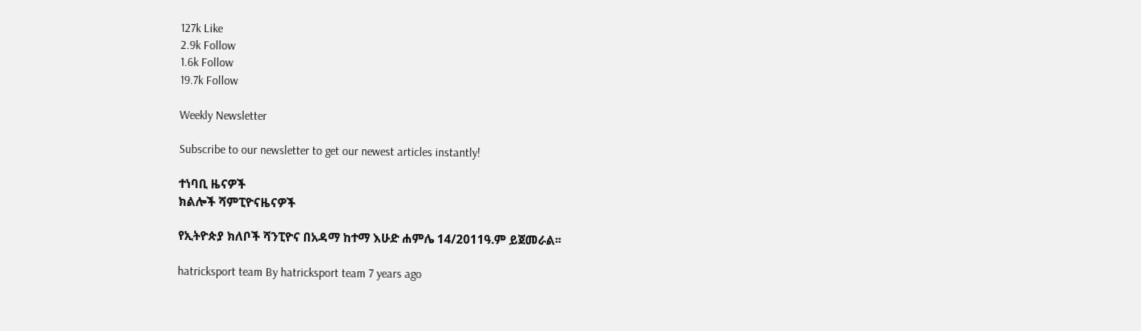127k Like
2.9k Follow
1.6k Follow
19.7k Follow

Weekly Newsletter

Subscribe to our newsletter to get our newest articles instantly!

ተነባቢ ዜናዎች
ክልሎች ሻምፒዮናዜናዎች

የኢትዮጵያ ክለቦች ሻንፒዮና በአዳማ ከተማ እሁድ ሐምሌ 14/2011ዓ.ም ይጀመራል፡፡

hatricksport team By hatricksport team 7 years ago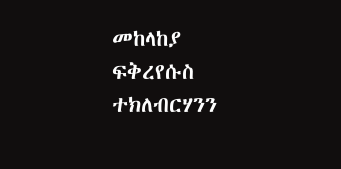መከላከያ ፍቅረየሱስ ተክለብርሃንን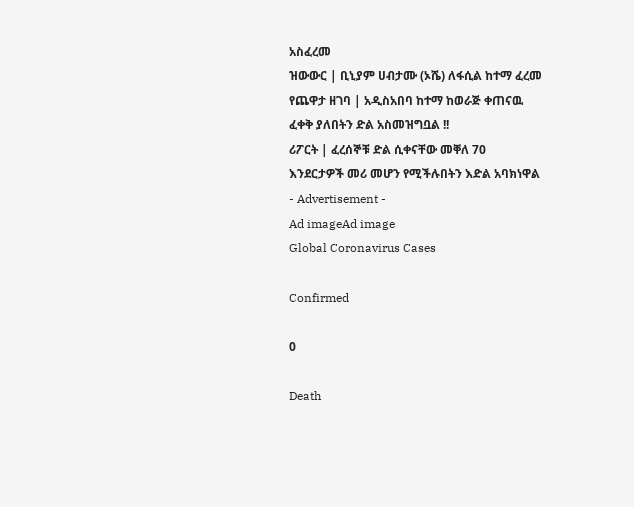አስፈረመ
ዝውውር | ቢኒያም ሀብታሙ (ኦሼ) ለፋሲል ከተማ ፈረመ
የጨዋታ ዘገባ | አዲስአበባ ከተማ ከወራጅ ቀጠናዉ ፈቀቅ ያለበትን ድል አስመዝግቧል !!
ሪፖርት | ፈረሰኞቹ ድል ሲቀናቸው መቐለ 70 እንደርታዎች መሪ መሆን የሚችሉበትን እድል አባክነዋል
- Advertisement -
Ad imageAd image
Global Coronavirus Cases

Confirmed

0

Death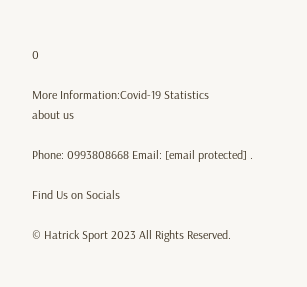0

More Information:Covid-19 Statistics
about us

Phone: 0993808668 Email: [email protected] .

Find Us on Socials

© Hatrick Sport 2023 All Rights Reserved.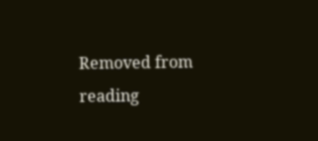Removed from reading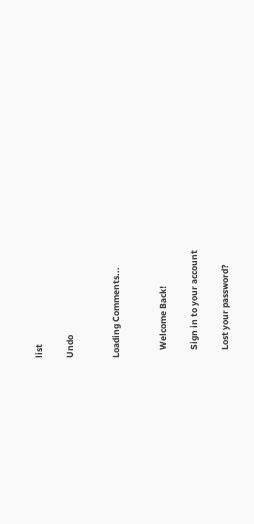list

Undo


Loading Comments...


    Welcome Back!

    Sign in to your account

    Lost your password?